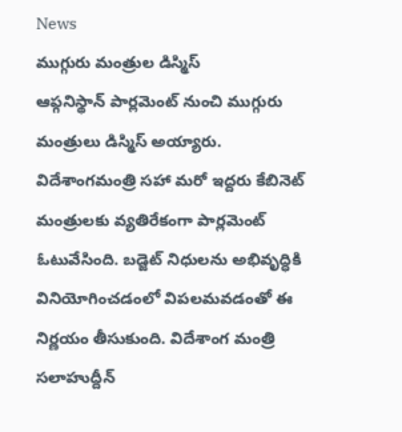News
ముగ్గురు మంత్రుల డిస్మిస్
ఆఫ్గనిస్థాన్ పార్లమెంట్ నుంచి ముగ్గురు మంత్రులు డిస్మిస్ అయ్యారు. విదేశాంగమంత్రి సహా మరో ఇద్దరు కేబినెట్ మంత్రులకు వ్యతిరేకంగా పార్లమెంట్ ఓటువేసింది. బడ్జెట్ నిధులను అభివృద్ధికి వినియోగించడంలో విపలమవడంతో ఈ నిర్ణయం తీసుకుంది. విదేశాంగ మంత్రి సలాహుద్దీన్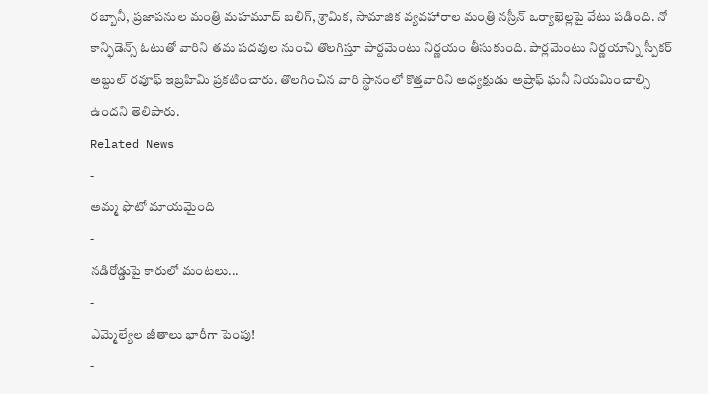రబ్బానీ, ప్రజాపనుల మంత్రి మహమూద్ బలిగ్, శ్రామిక, సామాజిక వ్యవహారాల మంత్రి నస్రీన్ ఒర్యాఖెల్లపై వేటు పడింది. నో కాన్ఫిడెన్స్ ఓటుతో వారిని తమ పదవుల నుంచి తొలగిస్తూ పార్టమెంటు నిర్ణయం తీసుకుంది. పార్లమెంటు నిర్ణయాన్ని స్పీకర్ అబ్దుల్ రవూఫ్ ఇబ్రహిమి ప్రకటించారు. తొలగించిన వారి స్థానంలో కొత్తవారిని అధ్యక్షుడు అష్రాఫ్ ఘనీ నియమించాల్సి ఉందని తెలిపారు.
Related News
-
అమ్మ ఫొటో మాయమైంది
-
నడిరోడ్డుపై కారులో మంటలు...
-
ఎమ్మెల్యేల జీతాలు భారీగా పెంపు!
-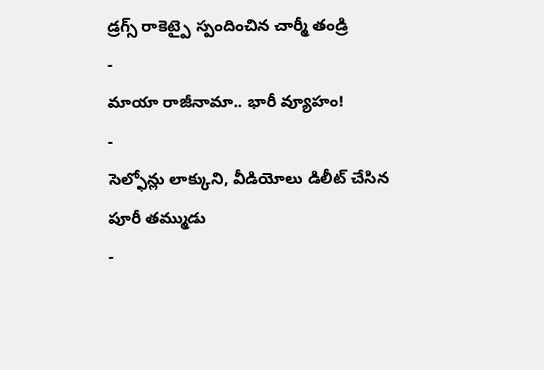డ్రగ్స్ రాకెట్పై స్పందించిన చార్మీ తండ్రి
-
మాయా రాజీనామా.. భారీ వ్యూహం!
-
సెల్ఫోన్లు లాక్కుని, వీడియోలు డిలీట్ చేసిన పూరీ తమ్ముడు
-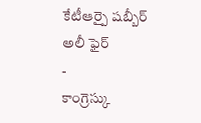కేటీఆర్పై షబ్బీర్ అలీ ఫైర్
-
కాంగ్రెస్కు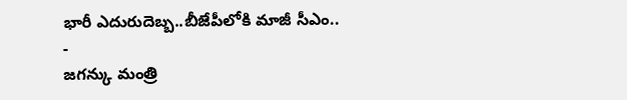భారీ ఎదురుదెబ్బ..బీజేపీలోకి మాజీ సీఎం..
-
జగన్కు మంత్రి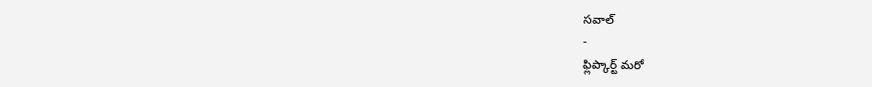సవాల్
-
ఫ్లిప్కార్ట్ మరో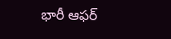భారీ ఆఫర్